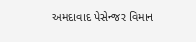અમદાવાદ પેસેન્જર વિમાન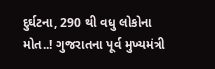દુર્ઘટના, 290 થી વધુ લોકોના મોત..! ગુજરાતના પૂર્વ મુખ્યમંત્રી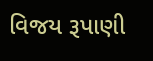વિજય રૂપાણી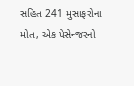સહિત 241 મુસાફરોના મોત, એક પેસેન્જરનો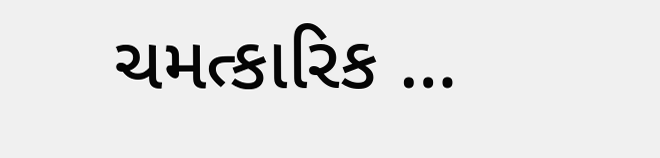ચમત્કારિક …